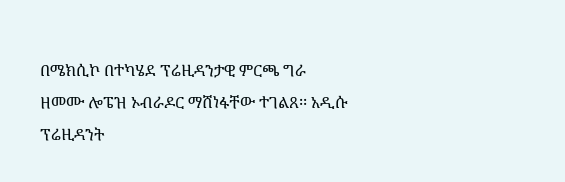በሜክሲኮ በተካሄደ ፕሬዚዳንታዊ ምርጫ ግራ ዘመሙ ሎፔዝ ኦብራዶር ማሸነፋቸው ተገልጸ፡፡ አዲሱ ፕሬዚዳንት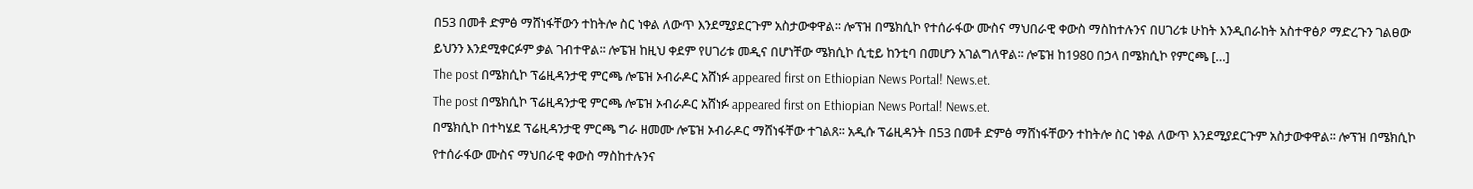በ53 በመቶ ድምፅ ማሸነፋቸውን ተከትሎ ስር ነቀል ለውጥ እንደሚያደርጉም አስታውቀዋል፡፡ ሎፕዝ በሜክሲኮ የተሰራፋው ሙስና ማህበራዊ ቀውስ ማስከተሉንና በሀገሪቱ ሁከት እንዲበራከት አስተዋፅዖ ማድረጉን ገልፀው ይህንን እንደሚቀርፉም ቃል ገብተዋል፡፡ ሎፔዝ ከዚህ ቀደም የሀገሪቱ መዲና በሆነቸው ሜክሲኮ ሲቲይ ከንቲባ በመሆን አገልግለዋል፡፡ ሎፔዝ ከ1980 በኃላ በሜክሲኮ የምርጫ […]
The post በሜክሲኮ ፕሬዚዳንታዊ ምርጫ ሎፔዝ ኦብራዶር አሸነፉ appeared first on Ethiopian News Portal! News.et.
The post በሜክሲኮ ፕሬዚዳንታዊ ምርጫ ሎፔዝ ኦብራዶር አሸነፉ appeared first on Ethiopian News Portal! News.et.
በሜክሲኮ በተካሄደ ፕሬዚዳንታዊ ምርጫ ግራ ዘመሙ ሎፔዝ ኦብራዶር ማሸነፋቸው ተገልጸ፡፡ አዲሱ ፕሬዚዳንት በ53 በመቶ ድምፅ ማሸነፋቸውን ተከትሎ ስር ነቀል ለውጥ እንደሚያደርጉም አስታውቀዋል፡፡ ሎፕዝ በሜክሲኮ የተሰራፋው ሙስና ማህበራዊ ቀውስ ማስከተሉንና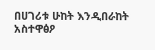በሀገሪቱ ሁከት እንዲበራከት አስተዋፅዖ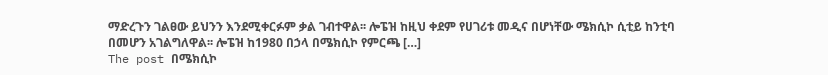ማድረጉን ገልፀው ይህንን እንደሚቀርፉም ቃል ገብተዋል፡፡ ሎፔዝ ከዚህ ቀደም የሀገሪቱ መዲና በሆነቸው ሜክሲኮ ሲቲይ ከንቲባ በመሆን አገልግለዋል፡፡ ሎፔዝ ከ1980 በኃላ በሜክሲኮ የምርጫ […]
The post በሜክሲኮ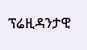ፕሬዚዳንታዊ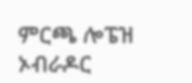ምርጫ ሎፔዝ ኦብራዶር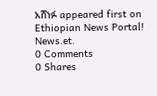አሸነፉ appeared first on Ethiopian News Portal! News.et.
0 Comments
0 Shares